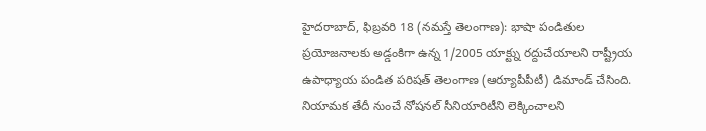హైదరాబాద్, ఫిబ్రవరి 18 (నమస్తే తెలంగాణ): భాషా పండితుల ప్రయోజనాలకు అడ్డంకిగా ఉన్న 1/2005 యాక్ట్ను రద్దుచేయాలని రాష్ట్రీయ ఉపాధ్యాయ పండిత పరిషత్ తెలంగాణ (ఆర్యూపీపీటీ) డిమాండ్ చేసింది. నియామక తేదీ నుంచే నోషనల్ సీనియారిటీని లెక్కించాలని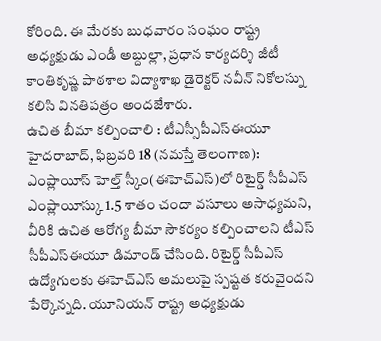కోరింది. ఈ మేరకు బుధవారం సంఘం రాష్ట్ర అధ్యక్షుడు ఎండీ అబ్దుల్లా, ప్రధాన కార్యదర్శి జీటీ కాంతికృష్ణ పాఠశాల విద్యాశాఖ డైరెక్టర్ నవీన్ నికోలస్ను కలిసి వినతిపత్రం అందజేశారు.
ఉచిత బీమా కల్పించాలి : టీఎస్సీపీఎస్ఈయూ
హైదరాబాద్, ఫిబ్రవరి 18 (నమస్తే తెలంగాణ): ఎంప్లాయీస్ హెల్త్ స్కీం(ఈహెచ్ఎస్)లో రిటైర్డ్ సీపీఎస్ ఎంప్లాయీస్కు 1.5 శాతం చందా వసూలు అసాధ్యమని, వీరికి ఉచిత ఆరోగ్య బీమా సౌకర్యం కల్పించాలని టీఎస్ సీపీఎస్ఈయూ డిమాండ్ చేసింది. రిటైర్డ్ సీపీఎస్ ఉద్యోగులకు ఈహెచ్ఎస్ అమలుపై స్పష్టత కరువైందని పేర్కొన్నది. యూనియన్ రాష్ట్ర అధ్యక్షుడు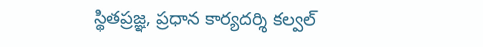స్థితప్రజ్ఞ, ప్రధాన కార్యదర్శి కల్వల్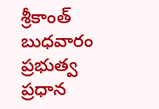శ్రీకాంత్ బుధవారం ప్రభుత్వ ప్రధాన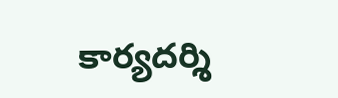కార్యదర్శి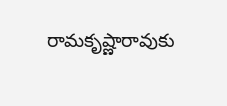రామకృష్ణారావుకు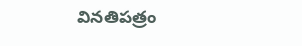వినతిపత్రం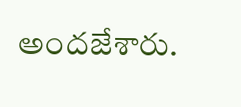అందజేశారు.